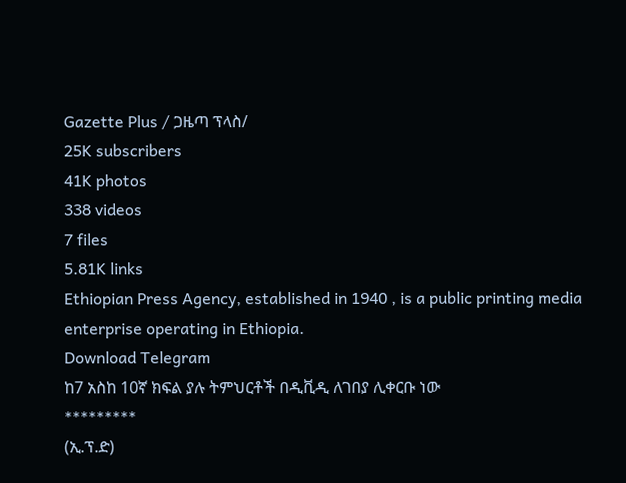Gazette Plus / ጋዜጣ ፕላስ/
25K subscribers
41K photos
338 videos
7 files
5.81K links
Ethiopian Press Agency, established in 1940 , is a public printing media enterprise operating in Ethiopia.
Download Telegram
ከ7 አስከ 10ኛ ክፍል ያሉ ትምህርቶች በዲቪዲ ለገበያ ሊቀርቡ ነው
*********
(ኢ.ፕ.ድ)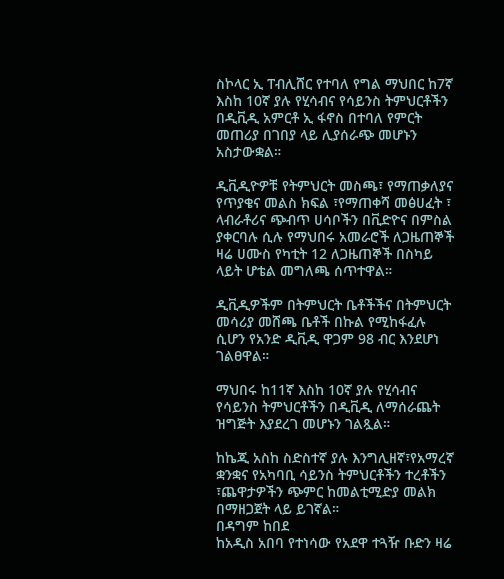ስኮላር ኢ ፐብሊሸር የተባለ የግል ማህበር ከ7ኛ እስከ 10ኛ ያሉ የሂሳብና የሳይንስ ትምህርቶችን በዲቪዲ አምርቶ ኢ ፋኖስ በተባለ የምርት መጠሪያ በገበያ ላይ ሊያሰራጭ መሆኑን አስታውቋል።

ዲቪዲዮዎቹ የትምህርት መስጫ፣ የማጠቃለያና የጥያቄና መልስ ክፍል ፣የማጠቀሻ መፅሀፈት ፣ ላብራቶሪና ጭብጥ ሀሳቦችን በቪድዮና በምስል ያቀርባሉ ሲሉ የማህበሩ አመራሮች ለጋዜጠኞች
ዛሬ ሀሙስ የካቲት 12 ለጋዜጠኞች በስካይ ላይት ሆቴል መግለጫ ሰጥተዋል።

ዲቪዲዎችም በትምህርት ቤቶችችና በትምህርት መሳሪያ መሸጫ ቤቶች በኩል የሚከፋፈሉ ሲሆን የአንድ ዲቪዲ ዋጋም 98 ብር እንደሆነ ገልፀዋል።

ማህበሩ ከ11ኛ እስከ 10ኛ ያሉ የሂሳብና የሳይንስ ትምህርቶችን በዲቪዲ ለማሰራጨት ዝግጅት እያደረገ መሆኑን ገልጿል።

ከኬጂ አስከ ስድስተኛ ያሉ እንግሊዘኛ፣የአማረኛ ቋንቋና የአካባቢ ሳይንስ ትምህርቶችን ተረቶችን ፣ጨዋታዎችን ጭምር ከመልቲሚድያ መልክ በማዘጋጀት ላይ ይገኛል።
በዳግም ከበደ
ከአዲስ አበባ የተነሳው የአደዋ ተጓዥ ቡድን ዛሬ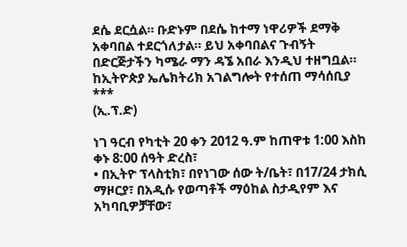ደሴ ደርሷል። ቡድኑም በደሴ ከተማ ነዋሪዎች ደማቅ አቀባበል ተደርጎለታል። ይህ አቀባበልና ጉብኝት በድርጅታችን ካሜራ ማን ዳኜ አበራ እንዲህ ተዘግቧል።
ከኢትዮጵያ ኤሌክትሪክ አገልግሎት የተሰጠ ማሳሰቢያ
***
(ኢ.ፕ.ድ)

ነገ ዓርብ የካቲት 20 ቀን 2012 ዓ.ም ከጠዋቱ 1:00 እስከ ቀኑ 8:00 ሰዓት ድረስ፣
• በኢትዮ ፕላስቲክ፣ በየነገው ሰው ት/ቤት፣ በ17/24 ታክሲ ማዞርያ፣ በአዲሱ የወጣቶች ማዕከል ስታዲየም እና አካባቢዎቻቸው፣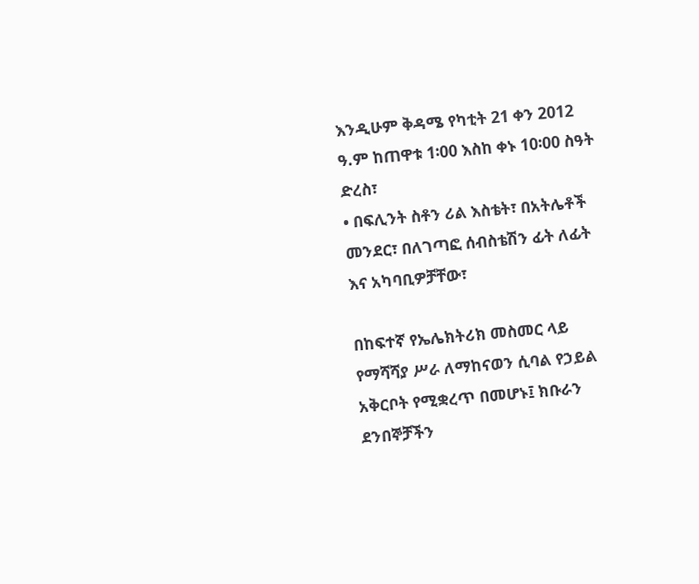እንዲሁም ቅዳሜ የካቲት 21 ቀን 2012 ዓ.ም ከጠዋቱ 1፡00 እስከ ቀኑ 10፡00 ስዓት ድረስ፣
• በፍሊንት ስቶን ሪል እስቴት፣ በአትሌቶች መንደር፣ በለገጣፎ ሰብስቴሽን ፊት ለፊት እና አካባቢዎቻቸው፣

በከፍተኛ የኤሌክትሪክ መስመር ላይ የማሻሻያ ሥራ ለማከናወን ሲባል የኃይል አቅርቦት የሚቋረጥ በመሆኑ፤ ክቡራን ደንበኞቻችን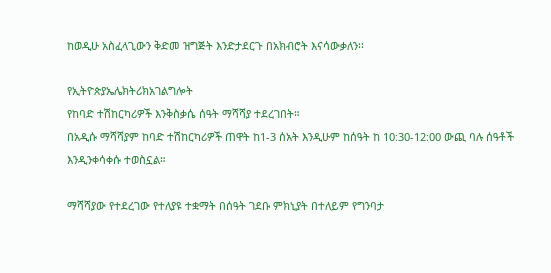ከወዲሁ አስፈላጊውን ቅድመ ዝግጅት እንድታደርጉ በአክብሮት እናሳውቃለን፡፡

የኢትዮጵያኤሌክትሪክአገልግሎት
የከባድ ተሽከርካሪዎች እንቅስቃሴ ሰዓት ማሻሻያ ተደረገበት።
በአዲሱ ማሻሻያም ከባድ ተሽከርካሪዎች ጠዋት ከ1-3 ሰአት እንዲሁም ከሰዓት ከ 10:30-12:00 ውጪ ባሉ ሰዓቶች እንዲንቀሳቀሱ ተወስኗል።

ማሻሻያው የተደረገው የተለያዩ ተቋማት በሰዓት ገደቡ ምክኒያት በተለይም የግንባታ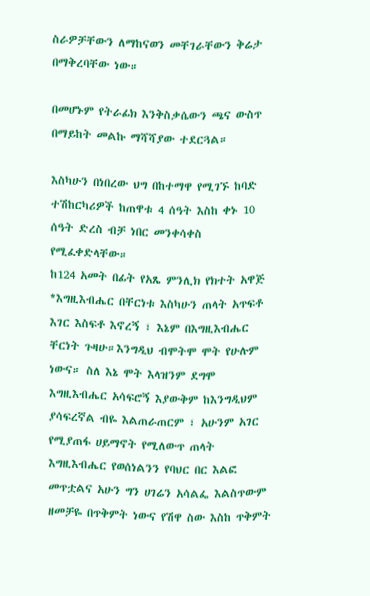ስራዎቻቸውን ለማከናወን መቸገራቸውን ቅሬታ በማቅረባቸው ነው።

በመሆኑም የትራፊክ እንቅስቃሴውን ጫና ውስጥ በማይከት መልኩ ማሻሻያው ተደርጓል።

እስካሁን በነበረው ህግ በከተማዋ የሚገኙ ከባድ ተሽከርካሪዎች ከጠዋቱ 4 ሰዓት እስከ ቀኑ 10 ሰዓት ድረስ ብቻ ነበር መንቀሳቀስ የሚፈቀድላቸው።
ከ124 አመት በፊት የአጼ ምንሊክ የክተት አዋጅ
*እግዚእብሔር በቸርነቱ እስካሁን ጠላት አጥፍቶ እገር እስፍቶ እኖረኝ ፣ እኔም በእግዚእብሔር ቸርነት ጉዛሁ።እንግዲህ ብሞትሞ ሞት የሁሉም ነውና። ስለ እኔ ሞት እላዝንም ደግሞ እግዚእብሔር አሳፍሮኝ እያውቅም ከእንግዲህም ያሳፍረኛል ብዬ እልጠራጠርም ፣ አሁንም አገር የሚያጠፋ ሀይማኖት የሚለውጥ ጠላት እግዚእብሔር የወሰነልንን የባህር በር እልፎ መጥቷልና አሁን ግን ሀገሬን አሳልፌ እልስጥውም ዘመቻዬ በጥቅምት ነውና የሽዋ ስው እስከ ጥቅምት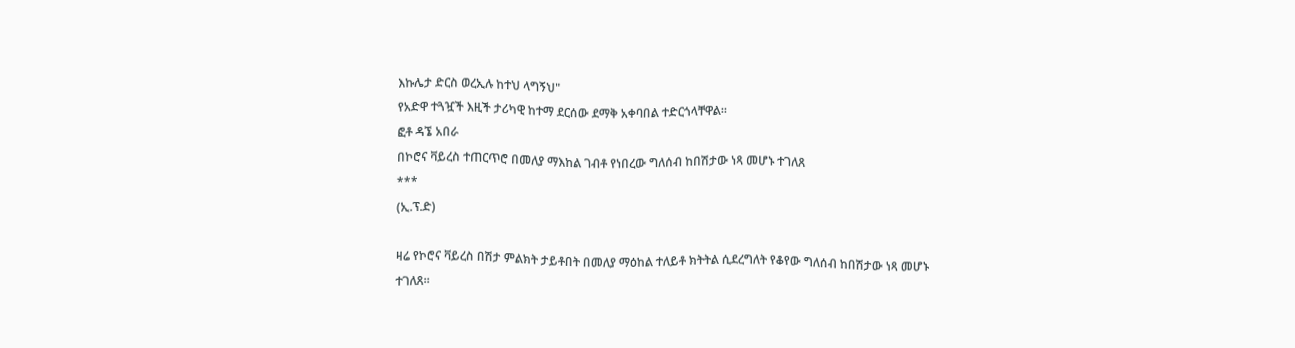እኩሌታ ድርስ ወረኢሉ ከተህ ላግኝህ"
የአድዋ ተጓዧች እዚች ታሪካዊ ከተማ ደርሰው ደማቅ አቀባበል ተድርጎላቸዋል።
ፎቶ ዳኜ አበራ
በኮሮና ቫይረስ ተጠርጥሮ በመለያ ማእከል ገብቶ የነበረው ግለሰብ ከበሽታው ነጻ መሆኑ ተገለጸ
***
(ኢ.ፕ.ድ)

ዛሬ የኮሮና ቫይረስ በሽታ ምልክት ታይቶበት በመለያ ማዕከል ተለይቶ ክትትል ሲደረግለት የቆየው ግለሰብ ከበሽታው ነጻ መሆኑ ተገለጸ።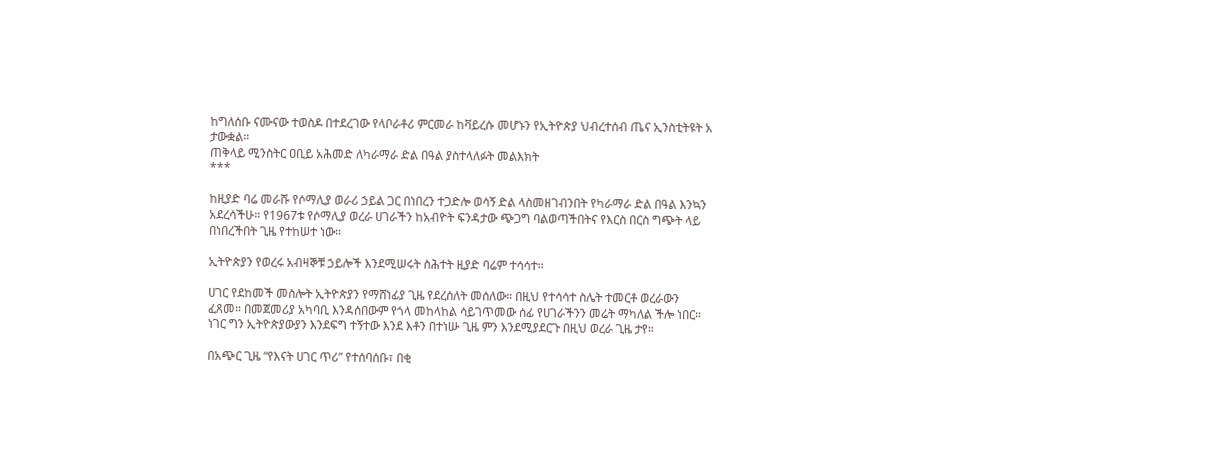ከግለሰቡ ናሙናው ተወስዶ በተደረገው የላቦራቶሪ ምርመራ ከቫይረሱ መሆኑን የኢትዮጵያ ህብረተሰብ ጤና ኢንስቲትዩት አ ታውቋል።
ጠቅላይ ሚንስትር ዐቢይ አሕመድ ለካራማራ ድል በዓል ያስተላለፉት መልእክት
***

ከዚያድ ባሬ መራሹ የሶማሊያ ወራሪ ኃይል ጋር በነበረን ተጋድሎ ወሳኝ ድል ላስመዘገብንበት የካራማራ ድል በዓል እንኳን አደረሳችሁ። የ1967ቱ የሶማሊያ ወረራ ሀገራችን ከአብዮት ፍንዳታው ጭጋግ ባልወጣችበትና የእርስ በርስ ግጭት ላይ በነበረችበት ጊዜ የተከሠተ ነው።

ኢትዮጵያን የወረሩ አብዛኞቹ ኃይሎች እንደሚሠሩት ስሕተት ዚያድ ባሬም ተሳሳተ።

ሀገር የደከመች መስሎት ኢትዮጵያን የማሸነፊያ ጊዜ የደረሰለት መሰለው። በዚህ የተሳሳተ ስሌት ተመርቶ ወረራውን ፈጸመ። በመጀመሪያ አካባቢ እንዳሰበውም የጎላ መከላከል ሳይገጥመው ሰፊ የሀገራችንን መሬት ማካለል ችሎ ነበር። ነገር ግን ኢትዮጵያውያን እንደፍግ ተኝተው እንደ እቶን በተነሡ ጊዜ ምን እንደሚያደርጉ በዚህ ወረራ ጊዜ ታየ።

በአጭር ጊዜ “የእናት ሀገር ጥሪ” የተሰባሰቡ፣ በቂ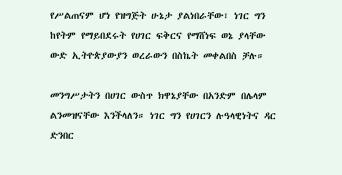የሥልጠናም ሆነ የዝግጅት ሁኔታ ያልነበራቸው፣ ነገር ግን ከየትም የማይበደሩት የሀገር ፍቅርና የማሸነፍ ወኔ ያላቸው ውድ ኢትዮጵያውያን ወረራውን በስኬት መቀልበስ ቻሉ።

መንግሥታትን በሀገር ውስጥ ክዋኔያቸው በአንድም በሌላም ልንመዝናቸው እንችላለን። ነገር ግን የሀገርን ሉዓላዊነትና ዳር ድንበር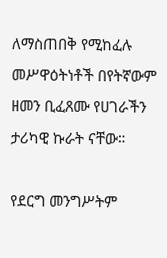ለማስጠበቅ የሚከፈሉ መሥዋዕትነቶች በየትኛውም ዘመን ቢፈጸሙ የሀገራችን ታሪካዊ ኩራት ናቸው።

የደርግ መንግሥትም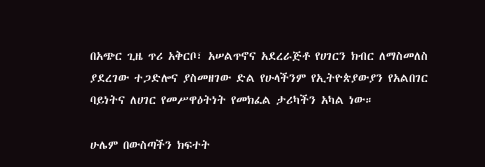በአጭር ጊዜ ጥሪ አቅርቦ፣ አሠልጥኖና አደረራጅቶ የሀገርን ክብር ለማስመለስ ያደረገው ተጋድሎና ያስመዘገው ድል የሁላችንም የኢትዮጵያውያን የአልበገር ባይነትና ለሀገር የመሥዋዕትነት የመክፈል ታሪካችን አካል ነው።

ሁሌም በውስጣችን ክፍተት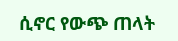ሲኖር የውጭ ጠላት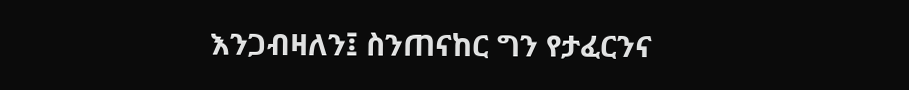እንጋብዛለን፤ ስንጠናከር ግን የታፈርንና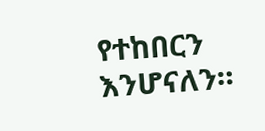የተከበርን እንሆናለን።